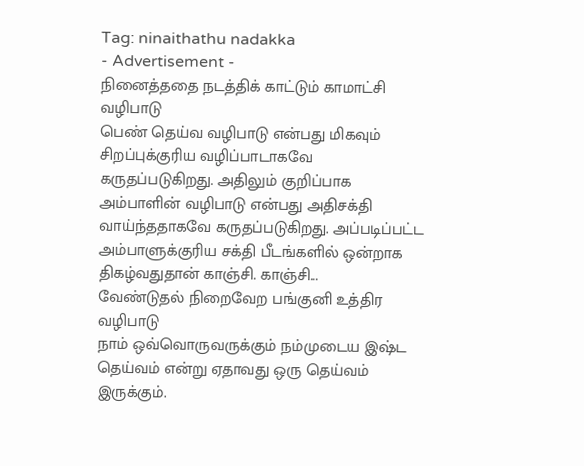Tag: ninaithathu nadakka
- Advertisement -
நினைத்ததை நடத்திக் காட்டும் காமாட்சி வழிபாடு
பெண் தெய்வ வழிபாடு என்பது மிகவும் சிறப்புக்குரிய வழிப்பாடாகவே கருதப்படுகிறது. அதிலும் குறிப்பாக அம்பாளின் வழிபாடு என்பது அதிசக்தி வாய்ந்ததாகவே கருதப்படுகிறது. அப்படிப்பட்ட அம்பாளுக்குரிய சக்தி பீடங்களில் ஒன்றாக திகழ்வதுதான் காஞ்சி. காஞ்சி...
வேண்டுதல் நிறைவேற பங்குனி உத்திர வழிபாடு
நாம் ஒவ்வொருவருக்கும் நம்முடைய இஷ்ட தெய்வம் என்று ஏதாவது ஒரு தெய்வம் இருக்கும்.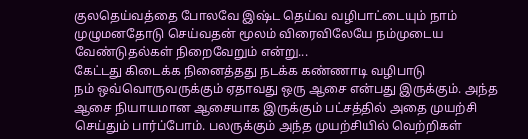குலதெய்வத்தை போலவே இஷ்ட தெய்வ வழிபாட்டையும் நாம் முழுமனதோடு செய்வதன் மூலம் விரைவிலேயே நம்முடைய வேண்டுதல்கள் நிறைவேறும் என்று...
கேட்டது கிடைக்க நினைத்தது நடக்க கண்ணாடி வழிபாடு
நம் ஒவ்வொருவருக்கும் ஏதாவது ஒரு ஆசை என்பது இருக்கும். அந்த ஆசை நியாயமான ஆசையாக இருக்கும் பட்சத்தில் அதை முயற்சி செய்தும் பார்ப்போம். பலருக்கும் அந்த முயற்சியில் வெற்றிகள்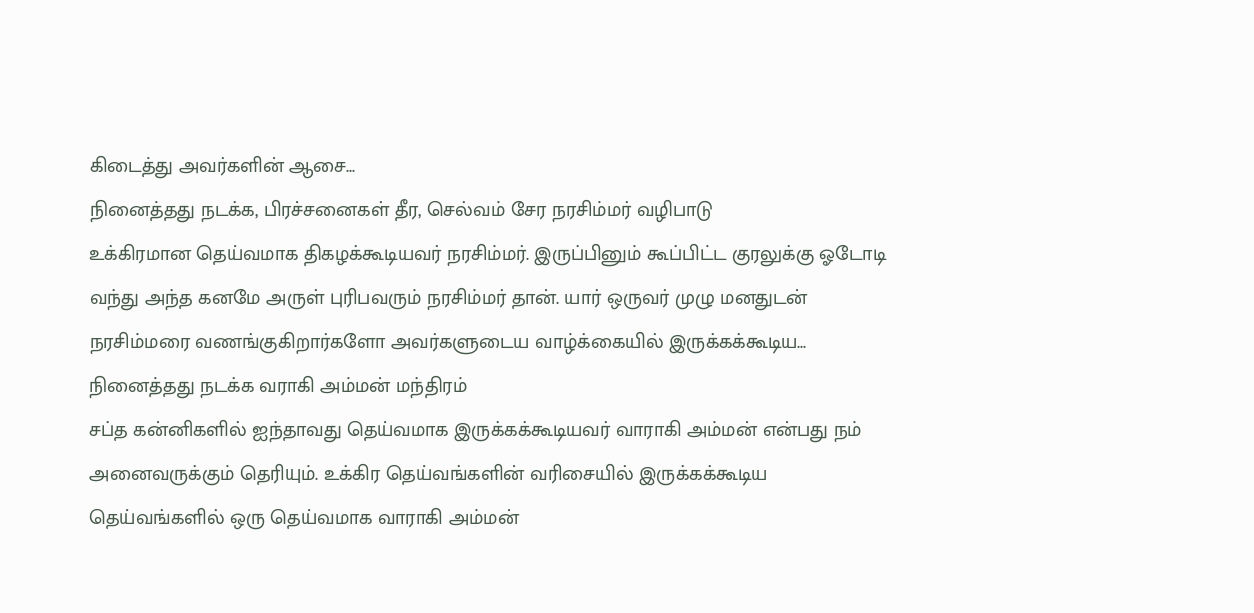கிடைத்து அவர்களின் ஆசை...
நினைத்தது நடக்க, பிரச்சனைகள் தீர, செல்வம் சேர நரசிம்மர் வழிபாடு
உக்கிரமான தெய்வமாக திகழக்கூடியவர் நரசிம்மர். இருப்பினும் கூப்பிட்ட குரலுக்கு ஓடோடி வந்து அந்த கனமே அருள் புரிபவரும் நரசிம்மர் தான். யார் ஒருவர் முழு மனதுடன் நரசிம்மரை வணங்குகிறார்களோ அவர்களுடைய வாழ்க்கையில் இருக்கக்கூடிய...
நினைத்தது நடக்க வராகி அம்மன் மந்திரம்
சப்த கன்னிகளில் ஐந்தாவது தெய்வமாக இருக்கக்கூடியவர் வாராகி அம்மன் என்பது நம் அனைவருக்கும் தெரியும். உக்கிர தெய்வங்களின் வரிசையில் இருக்கக்கூடிய தெய்வங்களில் ஒரு தெய்வமாக வாராகி அம்மன்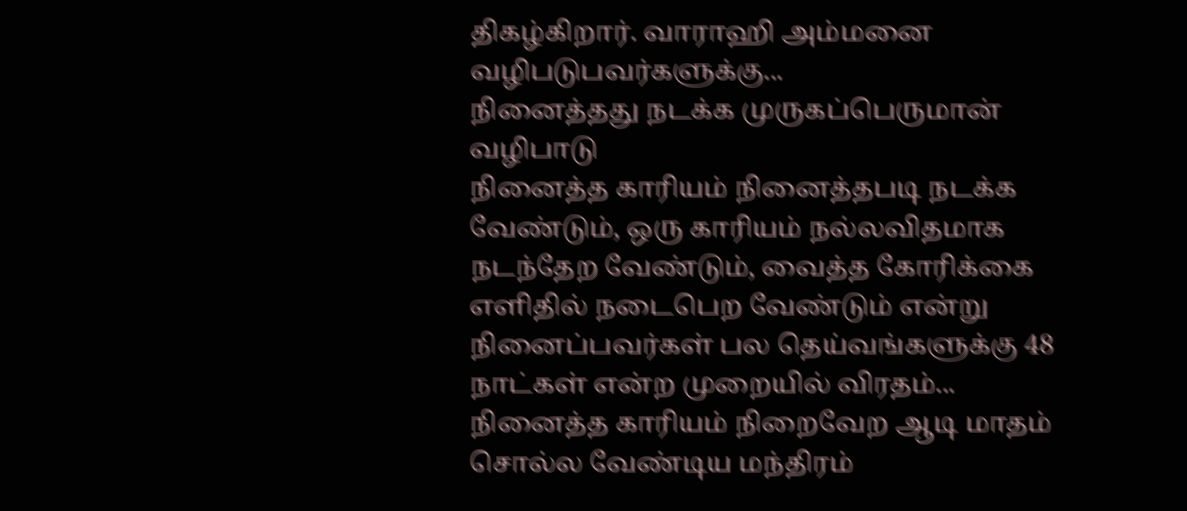திகழ்கிறார். வாராஹி அம்மனை வழிபடுபவர்களுக்கு...
நினைத்தது நடக்க முருகப்பெருமான் வழிபாடு
நினைத்த காரியம் நினைத்தபடி நடக்க வேண்டும், ஒரு காரியம் நல்லவிதமாக நடந்தேற வேண்டும், வைத்த கோரிக்கை எளிதில் நடைபெற வேண்டும் என்று நினைப்பவர்கள் பல தெய்வங்களுக்கு 48 நாட்கள் என்ற முறையில் விரதம்...
நினைத்த காரியம் நிறைவேற ஆடி மாதம் சொல்ல வேண்டிய மந்திரம்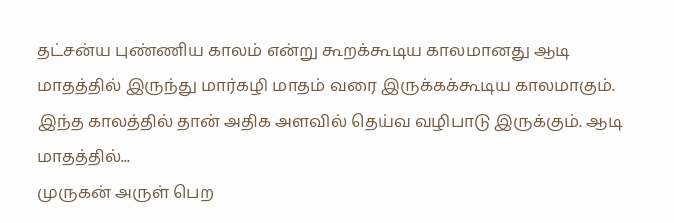தட்சன்ய புண்ணிய காலம் என்று கூறக்கூடிய காலமானது ஆடி மாதத்தில் இருந்து மார்கழி மாதம் வரை இருக்கக்கூடிய காலமாகும். இந்த காலத்தில் தான் அதிக அளவில் தெய்வ வழிபாடு இருக்கும். ஆடி மாதத்தில்...
முருகன் அருள் பெற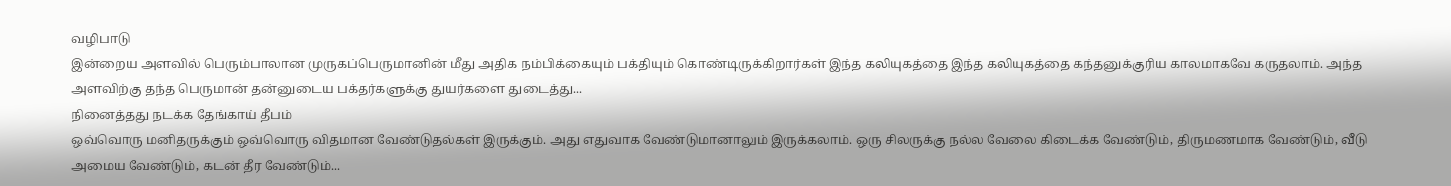வழிபாடு
இன்றைய அளவில் பெரும்பாலான முருகப்பெருமானின் மீது அதிக நம்பிக்கையும் பக்தியும் கொண்டிருக்கிறார்கள் இந்த கலியுகத்தை இந்த கலியுகத்தை கந்தனுக்குரிய காலமாகவே கருதலாம். அந்த அளவிற்கு தந்த பெருமான் தன்னுடைய பக்தர்களுக்கு துயர்களை துடைத்து...
நினைத்தது நடக்க தேங்காய் தீபம்
ஒவ்வொரு மனிதருக்கும் ஒவ்வொரு விதமான வேண்டுதல்கள் இருக்கும். அது எதுவாக வேண்டுமானாலும் இருக்கலாம். ஒரு சிலருக்கு நல்ல வேலை கிடைக்க வேண்டும், திருமணமாக வேண்டும், வீடு அமைய வேண்டும், கடன் தீர வேண்டும்...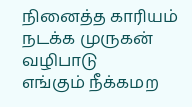நினைத்த காரியம் நடக்க முருகன் வழிபாடு
எங்கும் நீக்கமற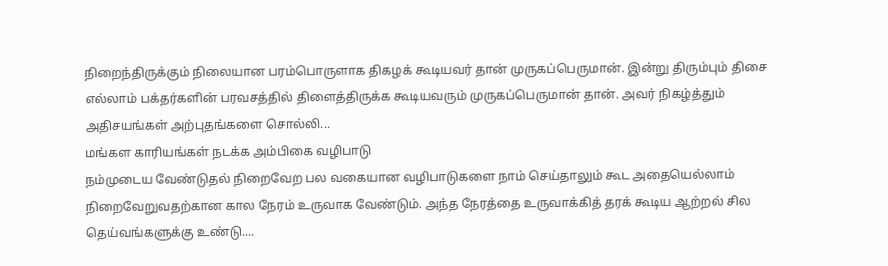நிறைந்திருக்கும் நிலையான பரம்பொருளாக திகழக் கூடியவர் தான் முருகப்பெருமான். இன்று திரும்பும் திசை எல்லாம் பக்தர்களின் பரவசத்தில் திளைத்திருக்க கூடியவரும் முருகப்பெருமான் தான். அவர் நிகழ்த்தும் அதிசயங்கள் அற்புதங்களை சொல்லி...
மங்கள காரியங்கள் நடக்க அம்பிகை வழிபாடு
நம்முடைய வேண்டுதல் நிறைவேற பல வகையான வழிபாடுகளை நாம் செய்தாலும் கூட அதையெல்லாம் நிறைவேறுவதற்கான கால நேரம் உருவாக வேண்டும். அந்த நேரத்தை உருவாக்கித் தரக் கூடிய ஆற்றல் சில தெய்வங்களுக்கு உண்டு....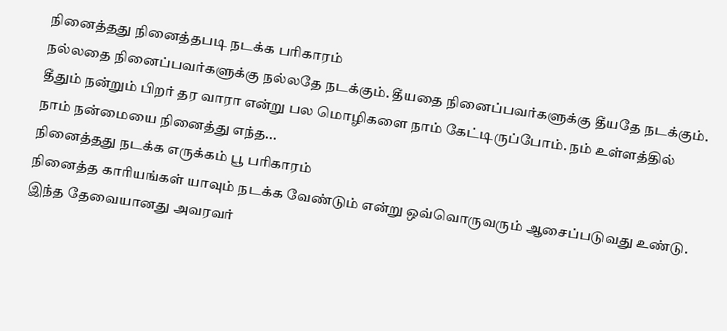நினைத்தது நினைத்தபடி நடக்க பரிகாரம்
நல்லதை நினைப்பவர்களுக்கு நல்லதே நடக்கும். தீயதை நினைப்பவர்களுக்கு தீயதே நடக்கும். தீதும் நன்றும் பிறர் தர வாரா என்று பல மொழிகளை நாம் கேட்டிருப்போம். நம் உள்ளத்தில் நாம் நன்மையை நினைத்து எந்த...
நினைத்தது நடக்க எருக்கம் பூ பரிகாரம்
நினைத்த காரியங்கள் யாவும் நடக்க வேண்டும் என்று ஒவ்வொருவரும் ஆசைப்படுவது உண்டு. இந்த தேவையானது அவரவர்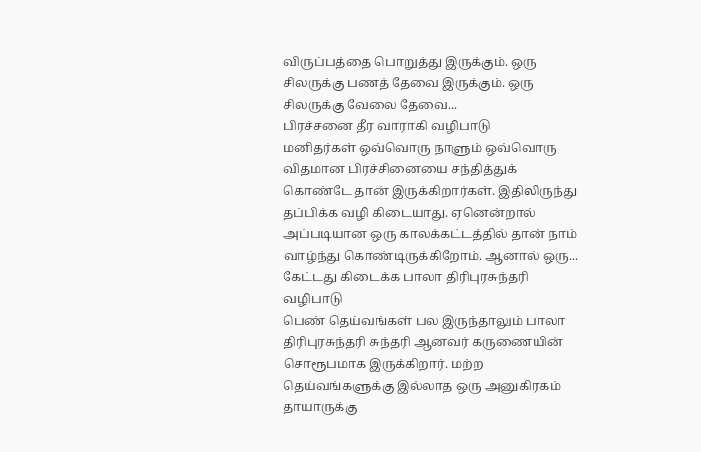விருப்பத்தை பொறுத்து இருக்கும். ஒரு சிலருக்கு பணத் தேவை இருக்கும். ஒரு சிலருக்கு வேலை தேவை...
பிரச்சனை தீர வாராகி வழிபாடு
மனிதர்கள் ஒவ்வொரு நாளும் ஒவ்வொரு விதமான பிரச்சினையை சந்தித்துக் கொண்டே தான் இருக்கிறார்கள். இதிலிருந்து தப்பிக்க வழி கிடையாது. ஏனென்றால் அப்படியான ஒரு காலக்கட்டத்தில் தான் நாம் வாழ்ந்து கொண்டிருக்கிறோம். ஆனால் ஒரு...
கேட்டது கிடைக்க பாலா திரிபுரசுந்தரி வழிபாடு
பெண் தெய்வங்கள் பல இருந்தாலும் பாலா திரிபுரசுந்தரி சுந்தரி ஆனவர் கருணையின் சொரூபமாக இருக்கிறார். மற்ற தெய்வங்களுக்கு இல்லாத ஒரு அனுகிரகம் தாயாருக்கு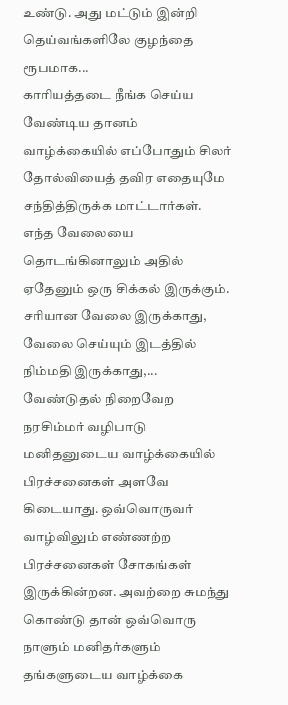உண்டு. அது மட்டும் இன்றி தெய்வங்களிலே குழந்தை ரூபமாக...
காரியத்தடை நீங்க செய்ய வேண்டிய தானம்
வாழ்க்கையில் எப்போதும் சிலர் தோல்வியைத் தவிர எதையுமே சந்தித்திருக்க மாட்டார்கள். எந்த வேலையை தொடங்கினாலும் அதில் ஏதேனும் ஒரு சிக்கல் இருக்கும். சரியான வேலை இருக்காது, வேலை செய்யும் இடத்தில் நிம்மதி இருக்காது,...
வேண்டுதல் நிறைவேற நரசிம்மர் வழிபாடு
மனிதனுடைய வாழ்க்கையில் பிரச்சனைகள் அளவே கிடையாது. ஒவ்வொருவர் வாழ்விலும் எண்ணற்ற பிரச்சனைகள் சோகங்கள் இருக்கின்றன. அவற்றை சுமந்து கொண்டு தான் ஒவ்வொரு நாளும் மனிதர்களும் தங்களுடைய வாழ்க்கை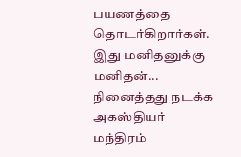பயணத்தை தொடர்கிறார்கள்.
இது மனிதனுக்கு மனிதன்...
நினைத்தது நடக்க அகஸ்தியர் மந்திரம்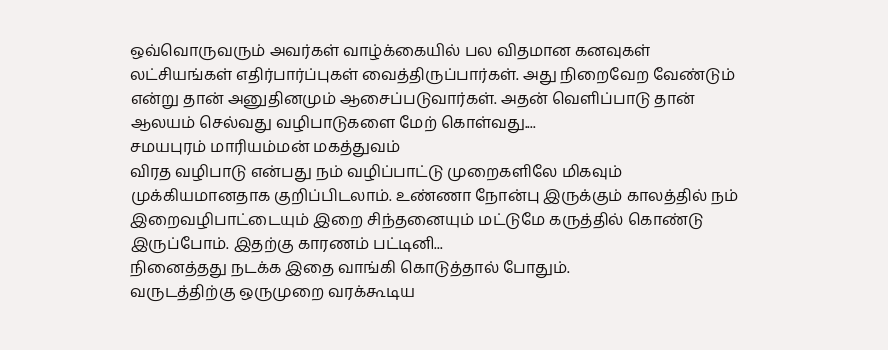ஒவ்வொருவரும் அவர்கள் வாழ்க்கையில் பல விதமான கனவுகள் லட்சியங்கள் எதிர்பார்ப்புகள் வைத்திருப்பார்கள். அது நிறைவேற வேண்டும் என்று தான் அனுதினமும் ஆசைப்படுவார்கள். அதன் வெளிப்பாடு தான் ஆலயம் செல்வது வழிபாடுகளை மேற் கொள்வது....
சமயபுரம் மாரியம்மன் மகத்துவம்
விரத வழிபாடு என்பது நம் வழிப்பாட்டு முறைகளிலே மிகவும் முக்கியமானதாக குறிப்பிடலாம். உண்ணா நோன்பு இருக்கும் காலத்தில் நம் இறைவழிபாட்டையும் இறை சிந்தனையும் மட்டுமே கருத்தில் கொண்டு இருப்போம். இதற்கு காரணம் பட்டினி...
நினைத்தது நடக்க இதை வாங்கி கொடுத்தால் போதும்.
வருடத்திற்கு ஒருமுறை வரக்கூடிய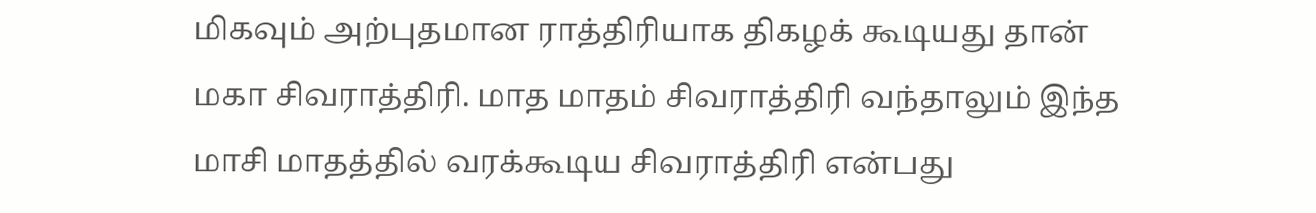மிகவும் அற்புதமான ராத்திரியாக திகழக் கூடியது தான் மகா சிவராத்திரி. மாத மாதம் சிவராத்திரி வந்தாலும் இந்த மாசி மாதத்தில் வரக்கூடிய சிவராத்திரி என்பது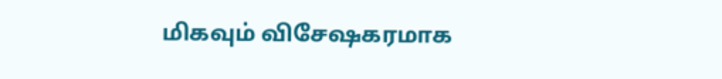மிகவும் விசேஷகரமாக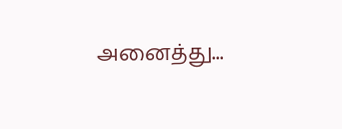அனைத்து...